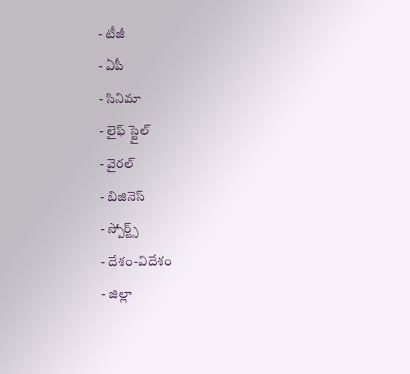- టీజీ
- ఏపీ
- సినిమా
- లైఫ్ స్టైల్
- వైరల్
- బిజినెస్
- స్పోర్ట్స్
- దేశం-విదేశం
- జిల్లా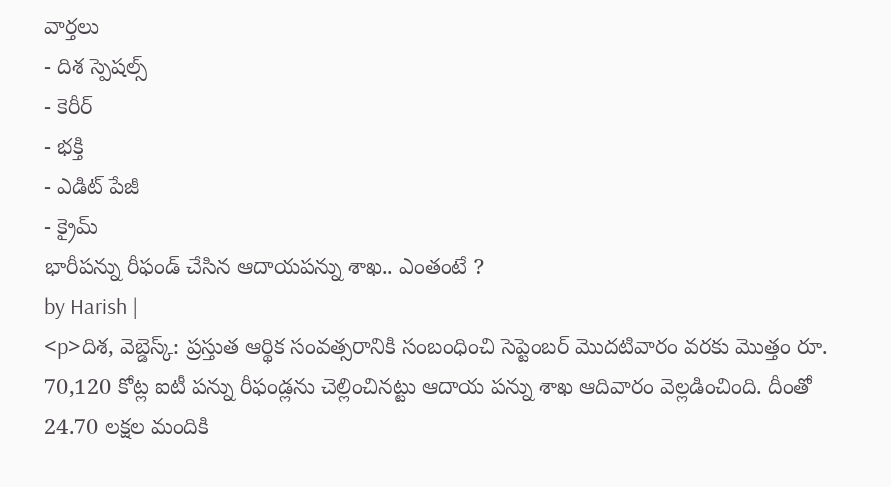వార్తలు
- దిశ స్పెషల్స్
- కెరీర్
- భక్తి
- ఎడిట్ పేజీ
- క్రైమ్
భారీపన్ను రీఫండ్ చేసిన ఆదాయపన్ను శాఖ.. ఎంతంటే ?
by Harish |
<p>దిశ, వెబ్డెస్క్: ప్రస్తుత ఆర్థిక సంవత్సరానికి సంబంధించి సెప్టెంబర్ మొదటివారం వరకు మొత్తం రూ. 70,120 కోట్ల ఐటీ పన్ను రీఫండ్లను చెల్లించినట్టు ఆదాయ పన్ను శాఖ ఆదివారం వెల్లడించింది. దీంతో 24.70 లక్షల మందికి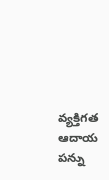వ్యక్తిగత ఆదాయ పన్ను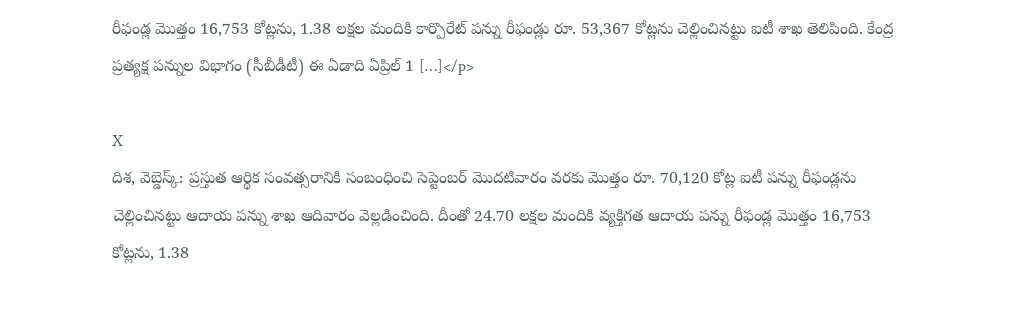రీఫండ్ల మొత్తం 16,753 కోట్లను, 1.38 లక్షల మందికి కార్పొరేట్ పన్ను రీఫండ్లు రూ. 53,367 కోట్లను చెల్లించినట్టు ఐటీ శాఖ తెలిపింది. కేంద్ర ప్రత్యక్ష పన్నుల విభాగం (సీబీడీటీ) ఈ ఏడాది ఏప్రిల్ 1 […]</p>

X
దిశ, వెబ్డెస్క్: ప్రస్తుత ఆర్థిక సంవత్సరానికి సంబంధించి సెప్టెంబర్ మొదటివారం వరకు మొత్తం రూ. 70,120 కోట్ల ఐటీ పన్ను రీఫండ్లను చెల్లించినట్టు ఆదాయ పన్ను శాఖ ఆదివారం వెల్లడించింది. దీంతో 24.70 లక్షల మందికి వ్యక్తిగత ఆదాయ పన్ను రీఫండ్ల మొత్తం 16,753 కోట్లను, 1.38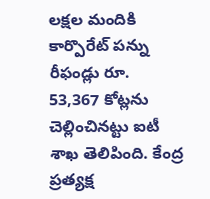లక్షల మందికి కార్పొరేట్ పన్ను రీఫండ్లు రూ. 53,367 కోట్లను చెల్లించినట్టు ఐటీ శాఖ తెలిపింది. కేంద్ర ప్రత్యక్ష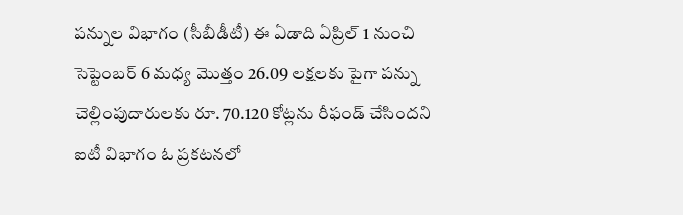పన్నుల విభాగం (సీబీడీటీ) ఈ ఏడాది ఏప్రిల్ 1 నుంచి సెప్టెంబర్ 6 మధ్య మొత్తం 26.09 లక్షలకు పైగా పన్ను చెల్లింపుదారులకు రూ. 70.120 కోట్లను రీఫండ్ చేసిందని ఐటీ విభాగం ఓ ప్రకటనలో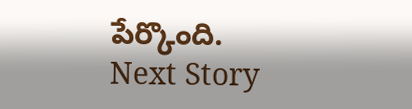పేర్కొంది.
Next Story